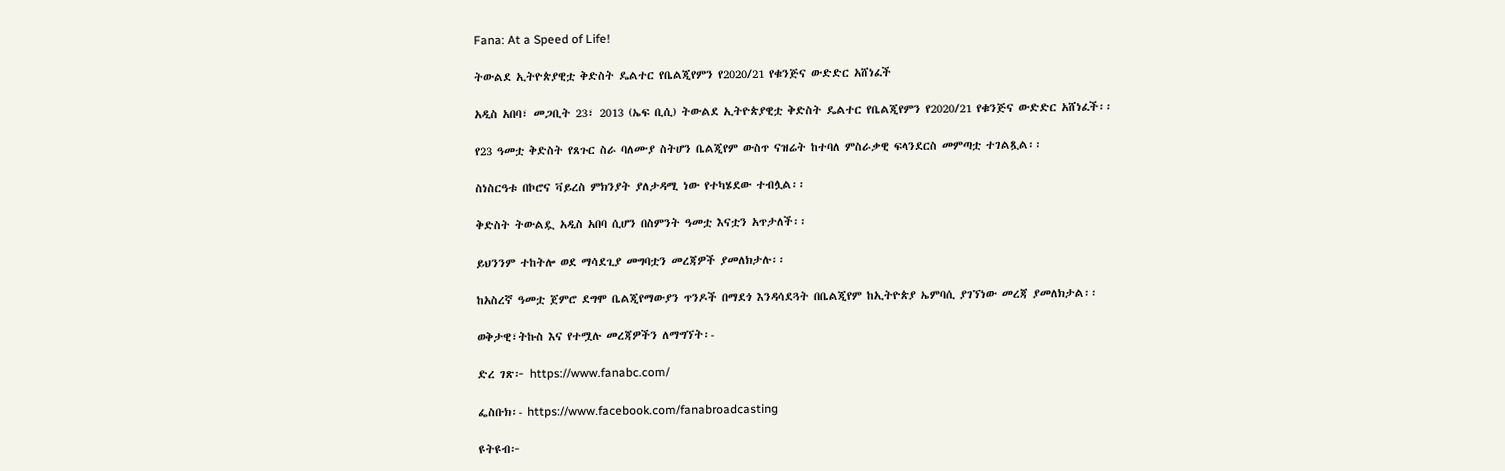Fana: At a Speed of Life!

ትውልደ ኢትዮጵያዊቷ ቅድስት ዴልተር የቤልጂየምን የ2020/21 የቁንጅና ውድድር አሸነፈች

አዲስ አበባ፣ መጋቢት 23፣ 2013 (ኤፍ ቢሲ) ትውልደ ኢትዮጵያዊቷ ቅድስት ዴልተር የቤልጂየምን የ2020/21 የቁንጅና ውድድር አሸነፈች፡፡

የ23 ዓመቷ ቅድስት የጸጉር ስራ ባለሙያ ስትሆን ቤልጂየም ውስጥ ናዝሬት ከተባለ ምስራቃዊ ፍላንደርስ መምጣቷ ተገልጿል፡፡

ስነስርዓቱ በኮሮና ቫይረስ ምክንያት ያለታዳሚ ነው የተካሄደው ተብሏል፡፡

ቅድስት ትውልዷ አዲስ አበባ ሲሆን በስምንት ዓመቷ እናቷን አጥታለች፡፡

ይህንንም ተከትሎ ወደ ማሳደጊያ መግባቷን መረጃዎች ያመለክታሉ፡፡

ከአስረኛ ዓመቷ ጀምሮ ደግሞ ቤልጂየማውያን ጥንዶች በማደጎ እንዳሳደጓት በቤልጂየም ከኢትዮጵያ ኤምባሲ ያገኘነው መረጃ ያመለክታል፡፡

ወቅታዊ፣ትኩስ እና የተሟሉ መረጃዎችን ለማግኘት፡-

ድረ ገጽ፦ https://www.fanabc.com/

ፌስቡክ፡- https://www.facebook.com/fanabroadcasting

ዩትዩብ፦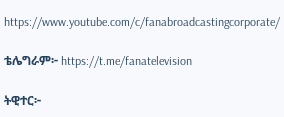https://www.youtube.com/c/fanabroadcastingcorporate/

ቴሌግራም፦ https://t.me/fanatelevision

ትዊተር፦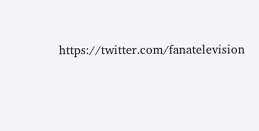https://twitter.com/fanatelevision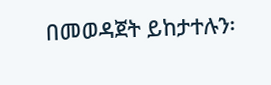በመወዳጀት ይከታተሉን፡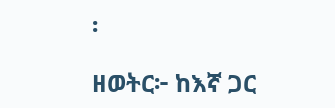፡

ዘወትር፦ ከእኛ ጋር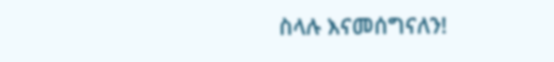ስላሉ እናመሰግናለን!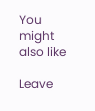You might also like

Leave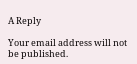A Reply

Your email address will not be published.